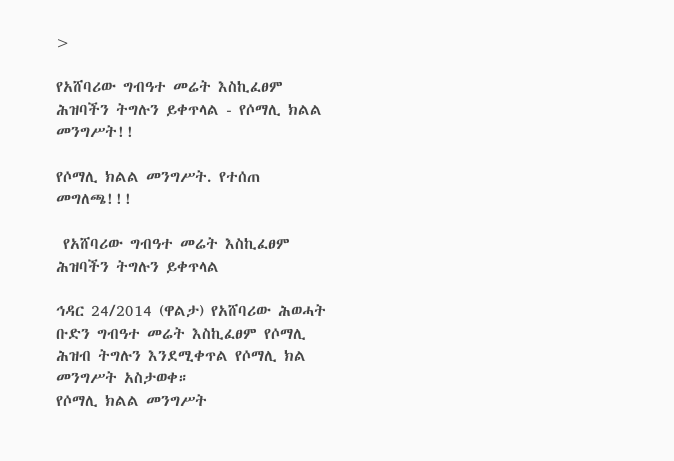>

የአሸባሪው ግብዓተ መሬት እስኪፈፀም ሕዝባችን ትግሉን ይቀጥላል - የሶማሊ ክልል መንግሥት!!

የሶማሊ ክልል መንግሥት. የተሰጠ መግለጫ!!!

 የአሸባሪው ግብዓተ መሬት እስኪፈፀም ሕዝባችን ትግሉን ይቀጥላል

ኅዳር 24/2014 (ዋልታ) የአሸባሪው ሕወሓት ቡድን ግብዓተ መሬት እስኪፈፀም የሶማሊ ሕዝብ ትግሉን እንደሚቀጥል የሶማሊ ክል መንግሥት አስታወቀ።
የሶማሊ ክልል መንግሥት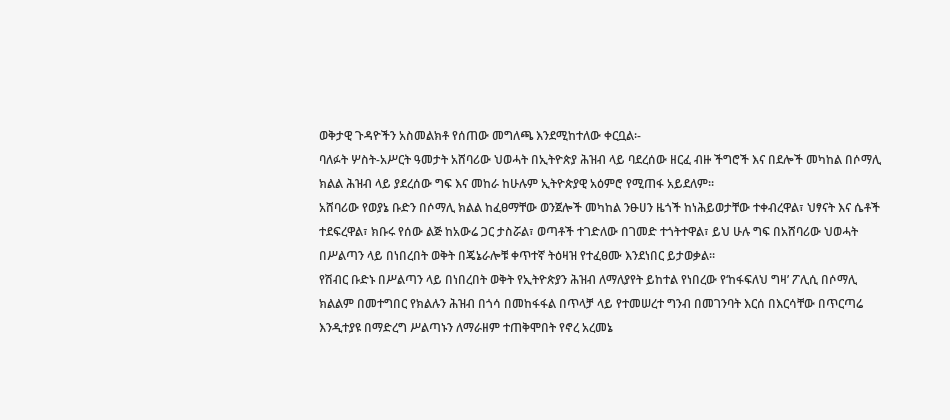ወቅታዊ ጉዳዮችን አስመልክቶ የሰጠው መግለጫ እንደሚከተለው ቀርቧል፡-
ባለፉት ሦስት-አሥርት ዓመታት አሸባሪው ህወሓት በኢትዮጵያ ሕዝብ ላይ ባደረሰው ዘርፈ ብዙ ችግሮች እና በደሎች መካከል በሶማሊ ክልል ሕዝብ ላይ ያደረሰው ግፍ እና መከራ ከሁሉም ኢትዮጵያዊ አዕምሮ የሚጠፋ አይደለም።
አሸባሪው የወያኔ ቡድን በሶማሊ ክልል ከፈፀማቸው ወንጀሎች መካከል ንፁሀን ዜጎች ከነሕይወታቸው ተቀብረዋል፣ ህፃናት እና ሴቶች ተደፍረዋል፣ ክቡሩ የሰው ልጅ ከአውሬ ጋር ታስሯል፣ ወጣቶች ተገድለው በገመድ ተጎትተዋል፣ ይህ ሁሉ ግፍ በአሸባሪው ህወሓት በሥልጣን ላይ በነበረበት ወቅት በጄኔራሎቹ ቀጥተኛ ትዕዛዝ የተፈፀሙ እንደነበር ይታወቃል።
የሽብር ቡድኑ በሥልጣን ላይ በነበረበት ወቅት የኢትዮጵያን ሕዝብ ለማለያየት ይከተል የነበረው የ‘ከፋፍለህ ግዛ’ ፖሊሲ በሶማሊ ክልልም በመተግበር የክልሉን ሕዝብ በጎሳ በመከፋፋል በጥላቻ ላይ የተመሠረተ ግንብ በመገንባት እርሰ በእርሳቸው በጥርጣሬ እንዲተያዩ በማድረግ ሥልጣኑን ለማራዘም ተጠቅሞበት የኖረ አረመኔ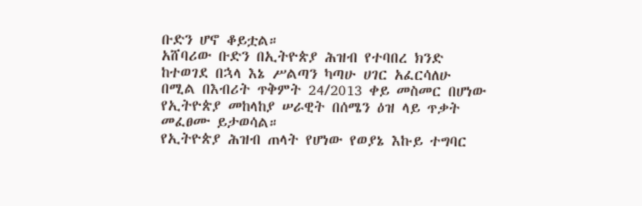ቡድን ሆኖ ቆይቷል።
አሸባሪው ቡድን በኢትዮጵያ ሕዝብ የተባበረ ክንድ ከተወገደ በኋላ እኔ ሥልጣን ካጣሁ ሀገር አፈርሳለሁ በሚል በእብሪት ጥቅምት 24/2013 ቀይ መስመር በሆነው የኢትዮጵያ መከላከያ ሠራዊት በሰሜን ዕዝ ላይ ጥቃት መፈፀሙ ይታወሳል።
የኢትዮጵያ ሕዝብ ጠላት የሆነው የወያኔ እኩይ ተግባር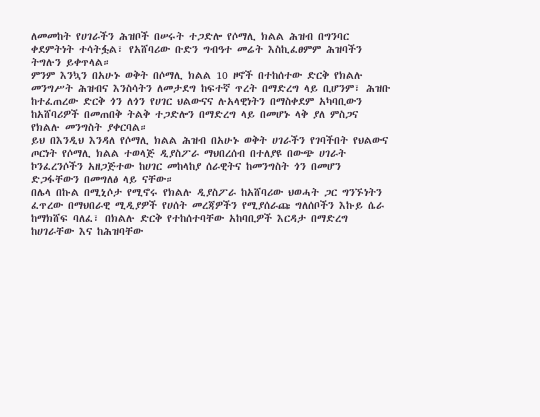ለመመከት የሀገራችን ሕዝቦች በሠሩት ተጋድሎ የሶማሊ ክልል ሕዝብ በግንባር ቀደምትነት ተሳትፏል፣ የአሸባሪው ቡድን ግብዓተ መሬት እስኪፈፀምም ሕዝባችን ትግሉን ይቀጥላል።
ምንም እንኳን በአሁኑ ወቅት በሶማሊ ክልል 10 ዞኖች በተከሰተው ድርቅ የክልሉ መንግሥት ሕዝብና እንስሳትን ለመታደግ ከፍተኛ ጥረት በማድረግ ላይ ቢሆንም፣ ሕዝቡ ከተፈጠረው ድርቅ ጎን ለጎን የሀገር ህልውናና ሉአላዊነትን በማስቀደም አካባቢውን ከአሸባሪዎች በመጠበቅ ትልቅ ተጋድሎን በማድረግ ላይ በመሆኑ ላቅ ያለ ምስጋና የክልሉ መንግስት ያቀርባል።
ይህ በእንዲህ እንዳለ የሶማሊ ክልል ሕዝብ በአሁኑ ወቅት ሀገራችን የገባችበት የህልውና ጦርነት የሶማሊ ክልል ተወላጅ ዲያስፖራ ማህበረሰብ በተለያዩ በውጭ ሀገራት ኮንፈረንሶችን አዘጋጅተው ከሀገር መከላከያ ሰራዊትና ከመንግስት ጎን በመሆን ድጋፋቸውን በመግለፅ ላይ ናቸው።
በሌላ በኩል በሚኒሶታ የሚኖሩ የክልሉ ዲያስፖራ ከአሸባሪው ህወሓት ጋር ግንኙነትን ፈጥረው በማህበራዊ ሚዲያዎች የሀሰት መረጃዎችን የሚያሰራጩ ግለሰቦችን እኩይ ሴራ ከማክሸፍ ባለፈ፣ በክልሉ ድርቅ የተከሰተባቸው አከባቢዎች እርዳታ በማድረግ ከሀገራቸው እና ከሕዝባቸው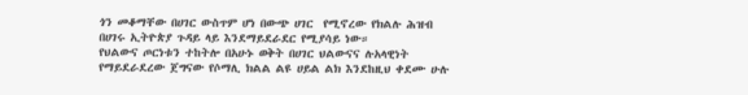ጎን መቆማቸው በሀገር ውስጥም ሆነ በውጭ ሀገር  የሚኖረው የክልሉ ሕዝብ በሀገሩ ኢትዮጵያ ጉዳይ ላይ እንደማይደራደር የሚያሳይ ነው።
የህልውና ጦርነቱን ተከትሎ በአሁኑ ወቅት በሀገር ህልውናና ሉአላዊነት የማይደራደረው ጀግናው የሶማሊ ክልል ልዩ ሀይል ልክ እንደከዚህ ቀደሙ ሁሉ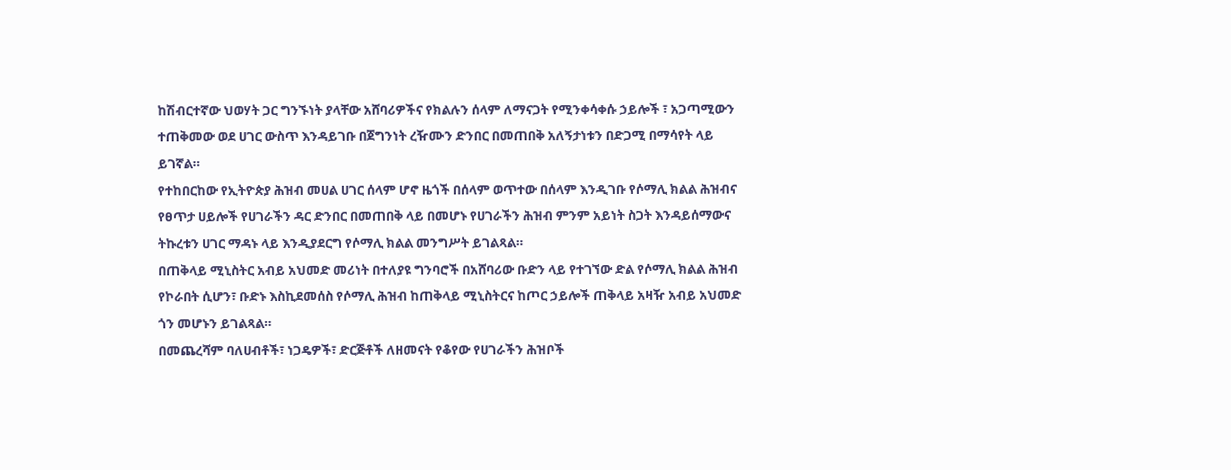ከሽብርተኛው ህወሃት ጋር ግንኙነት ያላቸው አሸባሪዎችና የክልሉን ሰላም ለማናጋት የሚንቀሳቀሱ ኃይሎች ፣ አጋጣሚውን ተጠቅመው ወደ ሀገር ውስጥ እንዳይገቡ በጀግንነት ረዥሙን ድንበር በመጠበቅ አለኝታነቱን በድጋሚ በማሳየት ላይ ይገኛል።
የተከበርከው የኢትዮጵያ ሕዝብ መሀል ሀገር ሰላም ሆኖ ዜጎች በሰላም ወጥተው በሰላም እንዲገቡ የሶማሊ ክልል ሕዝብና የፀጥታ ሀይሎች የሀገራችን ዳር ድንበር በመጠበቅ ላይ በመሆኑ የሀገራችን ሕዝብ ምንም አይነት ስጋት እንዳይሰማውና ትኩረቱን ሀገር ማዳኑ ላይ እንዲያደርግ የሶማሊ ክልል መንግሥት ይገልጻል።
በጠቅላይ ሚኒስትር አብይ አህመድ መሪነት በተለያዩ ግንባሮች በአሸባሪው ቡድን ላይ የተገኘው ድል የሶማሊ ክልል ሕዝብ የኮራበት ሲሆን፣ ቡድኑ እስኪደመሰስ የሶማሊ ሕዝብ ከጠቅላይ ሚኒስትርና ከጦር ኃይሎች ጠቅላይ አዛዥ አብይ አህመድ ጎን መሆኑን ይገልጻል።
በመጨረሻም ባለሀብቶች፣ ነጋዴዎች፣ ድርጅቶች ለዘመናት የቆየው የሀገራችን ሕዝቦች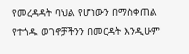የመረዳዳት ባህል የሆነውን በማስቀጠል የተጎዱ ወገኖቻችንን በመርዳት እንዲሁም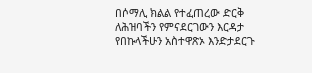በሶማሊ ክልል የተፈጠረው ድርቅ ለሕዝባችን የምናደርገውን እርዳታ የበኩላችሁን አስተዋጽኦ እንድታደርጉ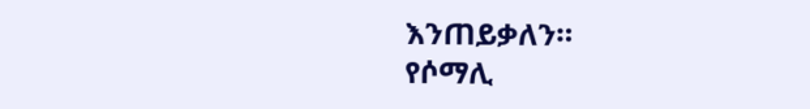እንጠይቃለን።
የሶማሊ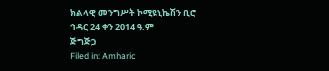ክልላዊ መንግሥት ኮሚዩኒኬሽን ቢሮ
ኅዳር 24 ቀን 2014 ዓ.ም
ጅግጅጋ
Filed in: Amharic